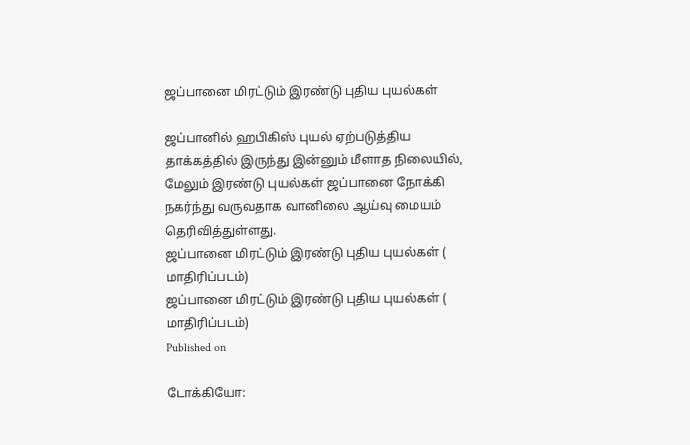ஜப்பானை மிரட்டும் இரண்டு புதிய புயல்கள்

ஜப்பானில் ஹபிகிஸ் புயல் ஏற்படுத்திய தாக்கத்தில் இருந்து இன்னும் மீளாத நிலையில், மேலும் இரண்டு புயல்கள் ஜப்பானை நோக்கி நகர்ந்து வருவதாக வானிலை ஆய்வு மையம் தெரிவித்துள்ளது.
ஜப்பானை மிரட்டும் இரண்டு புதிய புயல்கள் ( மாதிரிப்படம்)
ஜப்பானை மிரட்டும் இரண்டு புதிய புயல்கள் ( மாதிரிப்படம்)
Published on

டோக்கியோ: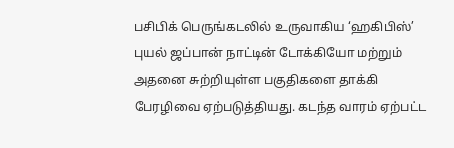பசிபிக் பெருங்கடலில் உருவாகிய ‘ஹகிபிஸ்’ புயல் ஜப்பான் நாட்டின் டோக்கியோ மற்றும் அதனை சுற்றியுள்ள பகுதிகளை தாக்கி பேரழிவை ஏற்படுத்தியது. கடந்த வாரம் ஏற்பட்ட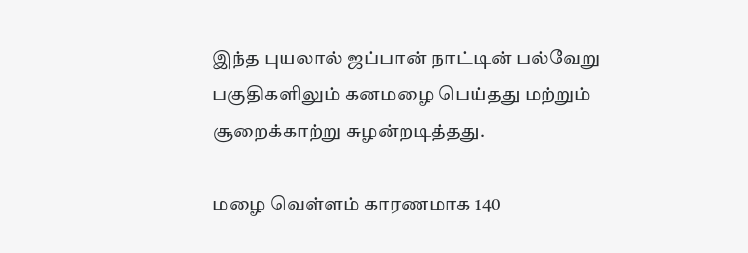இந்த புயலால் ஜப்பான் நாட்டின் பல்வேறு பகுதிகளிலும் கனமழை பெய்தது மற்றும் சூறைக்காற்று சுழன்றடித்தது.

மழை வெள்ளம் காரணமாக 140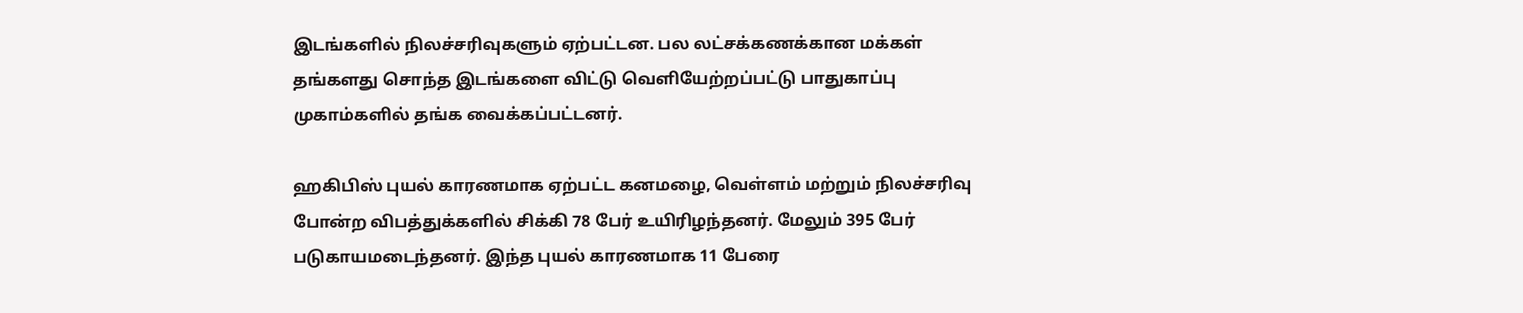இடங்களில் நிலச்சரிவுகளும் ஏற்பட்டன. பல லட்சக்கணக்கான மக்கள் தங்களது சொந்த இடங்களை விட்டு வெளியேற்றப்பட்டு பாதுகாப்பு முகாம்களில் தங்க வைக்கப்பட்டனர்.

ஹகிபிஸ் புயல் காரணமாக ஏற்பட்ட கனமழை, வெள்ளம் மற்றும் நிலச்சரிவு போன்ற விபத்துக்களில் சிக்கி 78 பேர் உயிரிழந்தனர். மேலும் 395 பேர் படுகாயமடைந்தனர். இந்த புயல் காரணமாக 11 பேரை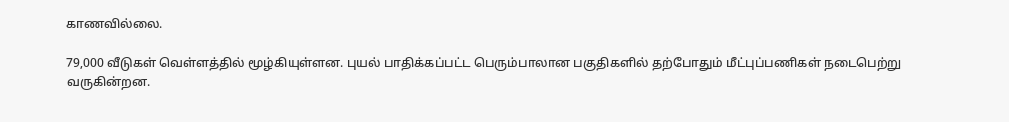காணவில்லை.

79,000 வீடுகள் வெள்ளத்தில் மூழ்கியுள்ளன. புயல் பாதிக்கப்பட்ட பெரும்பாலான பகுதிகளில் தற்போதும் மீட்புப்பணிகள் நடைபெற்று வருகின்றன.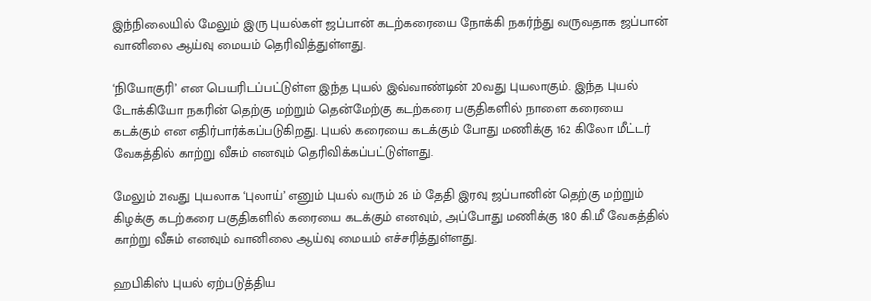இந்நிலையில் மேலும் இரு புயல்கள் ஜப்பான் கடற்கரையை நோக்கி நகர்ந்து வருவதாக ஜப்பான் வானிலை ஆய்வு மையம் தெரிவித்துள்ளது.

‘நியோகுரி’ என பெயரிடப்பட்டுள்ள இந்த புயல் இவ்வாண்டின் 20வது புயலாகும். இந்த புயல் டோக்கியோ நகரின் தெற்கு மற்றும் தென்மேற்கு கடற்கரை பகுதிகளில் நாளை கரையை கடக்கும் என எதிர்பார்க்கப்படுகிறது. புயல் கரையை கடக்கும் போது மணிக்கு 162 கிலோ மீட்டர் வேகத்தில் காற்று வீசும் எனவும் தெரிவிக்கப்பட்டுள்ளது.

மேலும் 21வது புயலாக ‘புலாய்’ எனும் புயல் வரும் 26 ம் தேதி இரவு ஜப்பானின் தெற்கு மற்றும் கிழக்கு கடற்கரை பகுதிகளில் கரையை கடக்கும் எனவும், அப்போது மணிக்கு 180 கி.மீ வேகத்தில் காற்று வீசும் எனவும் வானிலை ஆய்வு மையம் எச்சரித்துள்ளது.

ஹபிகிஸ் புயல் ஏற்படுத்திய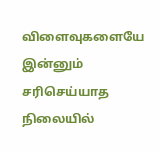விளைவுகளையே இன்னும் சரிசெய்யாத நிலையில்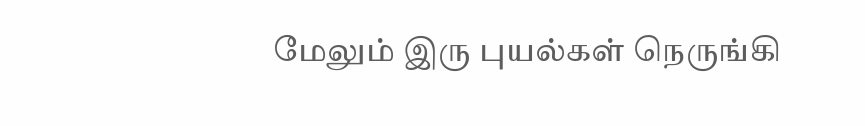மேலும் இரு புயல்கள் நெருங்கி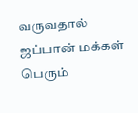வருவதால் ஜப்பான் மக்கள் பெரும்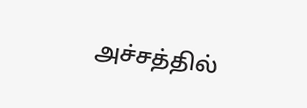அச்சத்தில்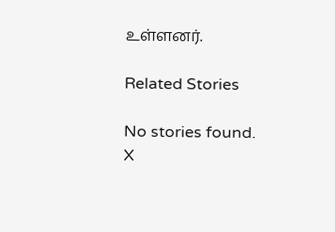உள்ளனர்.

Related Stories

No stories found.
X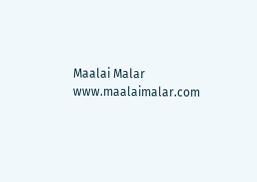Maalai Malar
www.maalaimalar.com